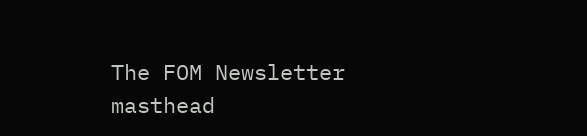The FOM Newsletter masthead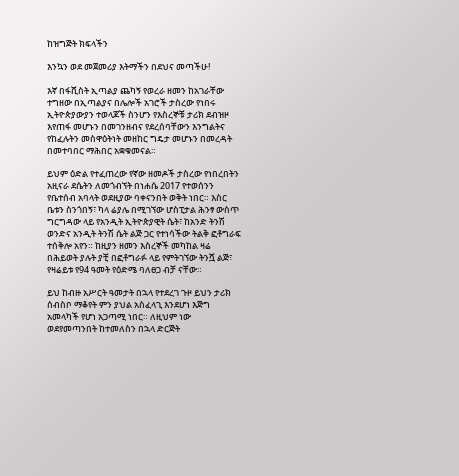ከዝግጅት ክፍላችን

እንኳን ወደ መጀመሪያ እትማችን በደህና መጣችሁ!

እኛ በፋሺስት ኢጣልያ ጨካኝ የወረራ ዘመን ከአገራቸው ተግዘው በኢጣልያና በሌሎች አገሮች ታስረው የነበሩ ኢትዮጵያውያን ተወላጆች ስንሆን የእስረኞቹ ታሪክ ደብዝዞ እየጠፋ መሆኑን በመገንዘብና የደረሰባቸውን እንግልትና የከፈሉትን መስዋዕትነት መዘከር ግዴታ መሆኑን በመረዳት በመተባበር ማሕበር አቋቁመናል።

ይህም ዕድል የተፈጠረው የኛው ዘመዶች ታስረው የነበረበትን አዚናራ ደሴትን ለመጎብኘት በነሐሴ 2017 የተወሰንን የቤተሰብ አባላት ወደዚያው ባቀናንበት ወቅት ነበር። እስር ቤቱን ስንጎበኝ፣ ካላ ሬያሌ በሚገኘው ሆስፒታል ሕንፃ ውስጥ ግርግዳው ላይ የአንዲት ኢትዮጵያዊት ሴት፣ ከአንድ ትንሽ ወንድና አንዲት ትንሽ ሴት ልጅ ጋር የተነሳችው ትልቅ ፎቶግራፍ ተሰቅሎ አየን። ከዚያን ዘመን እስረኞች መካከል ዛሬ በሕይወት ያሉት ያቺ በፎቶግራፉ ላይ የምትገኘው ትንሿ ልጅ፣ የዛሬይቱ የ94 ዓመት የዕድሜ ባለፀጋ ብቻ ናቸው።

ይህ ከብዙ አሥርት ዓመታት በኋላ የተደረገ ጉዞ ይህን ታሪክ ሰብስቦ ማቆየት ምን ያህል አስፈላጊ እንደሆነ እጅግ አመላካች የሆነ አጋጣሚ ነበር። ለዚህም ነው ወደየመጣንበት ከተመለስን በኋላ ድርጅት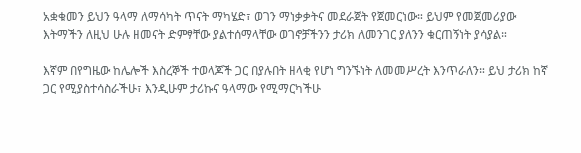አቋቁመን ይህን ዓላማ ለማሳካት ጥናት ማካሄድ፣ ወገን ማነቃቃትና መደራጀት የጀመርነው። ይህም የመጀመሪያው እትማችን ለዚህ ሁሉ ዘመናት ድምፃቸው ያልተሰማላቸው ወገኖቻችንን ታሪክ ለመንገር ያለንን ቁርጠኝነት ያሳያል።

እኛም በየግዜው ከሌሎች እስረኞች ተወላጆች ጋር በያሉበት ዘላቂ የሆነ ግንኙነት ለመመሥረት እንጥራለን። ይህ ታሪክ ከኛ ጋር የሚያስተሳስራችሁ፣ እንዲሁም ታሪኩና ዓላማው የሚማርካችሁ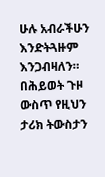ሁሉ አብራችሁን እንድትጓዙም እንጋብዛለን። በሕይወት ጉዞ ውስጥ የዚህን ታሪክ ትውስታን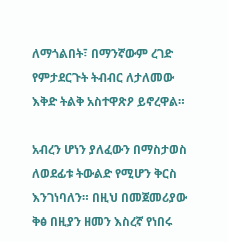ለማጎልበት፣ በማንኛውም ረገድ የምታደርጉት ትብብር ለታለመው እቅድ ትልቅ አስተዋጽዖ ይኖረዋል።

አብረን ሆነን ያለፈውን በማስታወስ ለወደፊቱ ትውልድ የሚሆን ቅርስ እንገነባለን። በዚህ በመጀመሪያው ቅፅ በዚያን ዘመን እስረኛ የነበሩ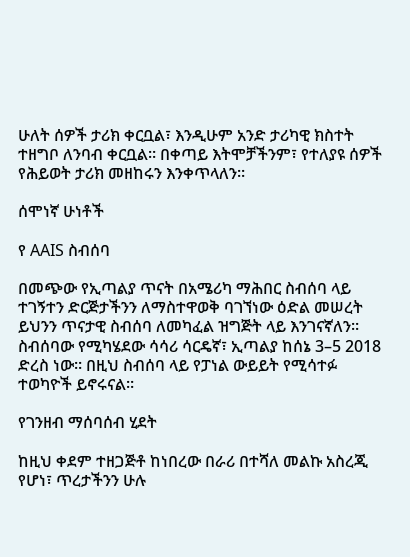ሁለት ሰዎች ታሪክ ቀርቧል፣ እንዲሁም አንድ ታሪካዊ ክስተት ተዘግቦ ለንባብ ቀርቧል። በቀጣይ እትሞቻችንም፣ የተለያዩ ሰዎች የሕይወት ታሪክ መዘከሩን እንቀጥላለን።

ሰሞነኛ ሁነቶች

የ AAIS ስብሰባ

በመጭው የኢጣልያ ጥናት በአሜሪካ ማሕበር ስብሰባ ላይ ተገኝተን ድርጅታችንን ለማስተዋወቅ ባገኘነው ዕድል መሠረት ይህንን ጥናታዊ ስብሰባ ለመካፈል ዝግጅት ላይ እንገናኛለን። ስብሰባው የሚካሄደው ሳሳሪ ሳርዴኛ፣ ኢጣልያ ከሰኔ 3–5 2018 ድረስ ነው። በዚህ ስብሰባ ላይ የፓነል ውይይት የሚሳተፉ ተወካዮች ይኖሩናል።

የገንዘብ ማሰባሰብ ሂደት

ከዚህ ቀደም ተዘጋጅቶ ከነበረው በራሪ በተሻለ መልኩ አስረጂ የሆነ፣ ጥረታችንን ሁሉ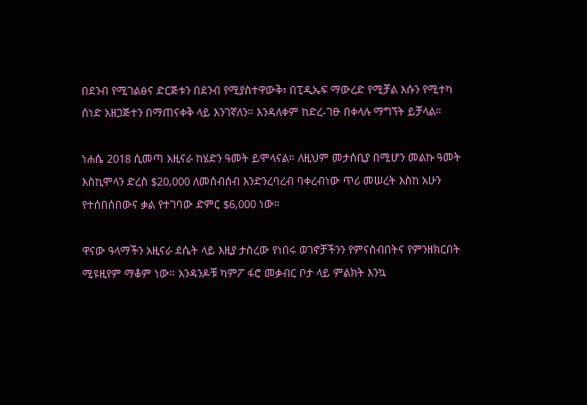በደንብ የሚገልፅና ድርጅቱን በደንብ የሚያስተዋውቅ፣ በፒዲኤፍ ማውረድ የሚቻል እሱን የሚተካ ሰነድ አዘጋጅተን በማጠናቀቅ ላይ እንገኛለን። እንዳለቀም ከድረ-ገፁ በቀላሉ ማግኘት ይቻላል።

ነሐሴ 2018 ሲመጣ አዚናራ ከሄድን ዓመት ይሞላናል። ለዚህም መታሰቢያ በሚሆን መልኩ ዓመት እስኪሞላን ድረስ $20,000 ለመሰብሰብ እንድንረባረብ ባቀረብነው ጥሪ መሠረት እስከ አሁን የተሰበሰበውና ቃል የተገባው ድምር $6,000 ነው።

ዋናው ዓላማችን አዚናራ ደሴት ላይ እዚያ ታስረው የነበሩ ወገኖቻችንን የምናስብበትና የምንዘክርበት ሚዩዚየም ማቆም ነው። አንዳንዶቹ ካምፖ ፋሮ መቃብር ቦታ ላይ ምልክት እንኳ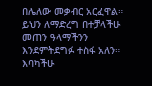በሌለው መቃብር አርፈዋል። ይህን ለማድረግ በተቻላችሁ መጠን ዓላማችንን እንደምትደግፉ ተስፋ አለን። እባካችሁ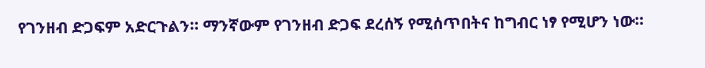የገንዘብ ድጋፍም አድርጉልን። ማንኛውም የገንዘብ ድጋፍ ደረሰኝ የሚሰጥበትና ከግብር ነፃ የሚሆን ነው።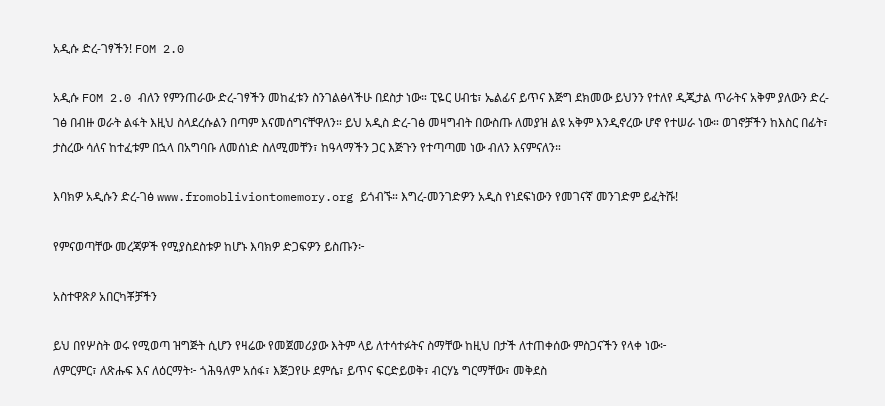አዲሱ ድረ-ገፃችን! FOM 2.0

አዲሱ FOM 2.0 ብለን የምንጠራው ድረ-ገፃችን መከፈቱን ስንገልፅላችሁ በደስታ ነው። ፒዬር ሀብቴ፣ ኤልፊና ይጥና እጅግ ደክመው ይህንን የተለየ ዲጂታል ጥራትና አቅም ያለውን ድረ-ገፅ በብዙ ወራት ልፋት እዚህ ስላደረሱልን በጣም እናመሰግናቸዋለን። ይህ አዲስ ድረ-ገፅ መዛግብት በውስጡ ለመያዝ ልዩ አቅም እንዲኖረው ሆኖ የተሠራ ነው። ወገኖቻችን ከእስር በፊት፣ ታስረው ሳለና ከተፈቱም በኋላ በአግባቡ ለመሰነድ ስለሚመቸን፣ ከዓላማችን ጋር እጅጉን የተጣጣመ ነው ብለን እናምናለን።

እባክዎ አዲሱን ድረ-ገፅ www.fromobliviontomemory.org ይጎብኙ። እግረ-መንገድዎን አዲስ የነደፍነውን የመገናኛ መንገድም ይፈትሹ!

የምናወጣቸው መረጃዎች የሚያስደስቱዎ ከሆኑ እባክዎ ድጋፍዎን ይስጡን፦

አስተዋጽዖ አበርካቾቻችን

ይህ በየሦስት ወሩ የሚወጣ ዝግጅት ሲሆን የዛሬው የመጀመሪያው እትም ላይ ለተሳተፉትና ስማቸው ከዚህ በታች ለተጠቀሰው ምስጋናችን የላቀ ነው፦
ለምርምር፣ ለጽሑፍ እና ለዕርማት፦ ጎሕዓለም አሰፋ፣ እጅጋየሁ ደምሴ፣ ይጥና ፍርድይወቅ፣ ብርሃኔ ግርማቸው፣ መቅደስ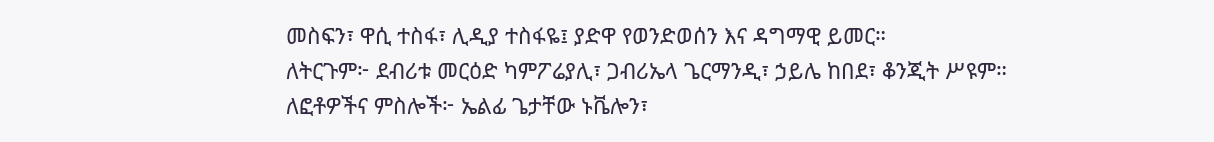መስፍን፣ ዋሲ ተስፋ፣ ሊዲያ ተስፋዬ፤ ያድዋ የወንድወሰን እና ዳግማዊ ይመር።
ለትርጉም፦ ደብሪቱ መርዕድ ካምፖሬያሊ፣ ጋብሪኤላ ጌርማንዲ፣ ኃይሌ ከበደ፣ ቆንጂት ሥዩም።
ለፎቶዎችና ምስሎች፦ ኤልፊ ጌታቸው ኑቬሎን፣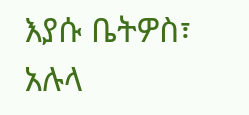እያሱ ቤትዎስ፣ አሉላ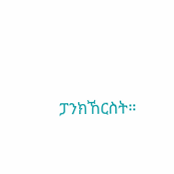ፓንክኸርስት።